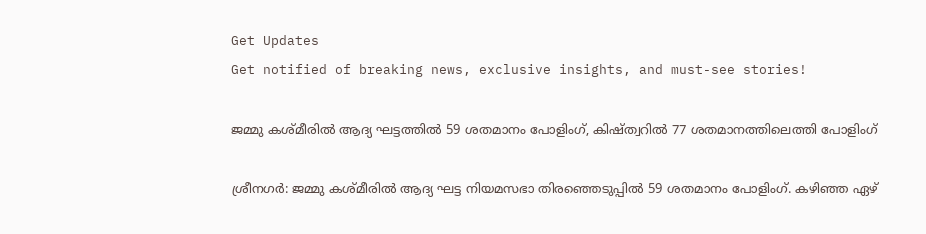Get Updates
Get notified of breaking news, exclusive insights, and must-see stories!

ജമ്മു കശ്മീരില്‍ ആദ്യ ഘട്ടത്തില്‍ 59 ശതമാനം പോളിംഗ്, കിഷ്ത്വറില്‍ 77 ശതമാനത്തിലെത്തി പോളിംഗ്

ശ്രീനഗര്‍: ജമ്മു കശ്മീരില്‍ ആദ്യ ഘട്ട നിയമസഭാ തിരഞ്ഞെടുപ്പില്‍ 59 ശതമാനം പോളിംഗ്. കഴിഞ്ഞ ഏഴ്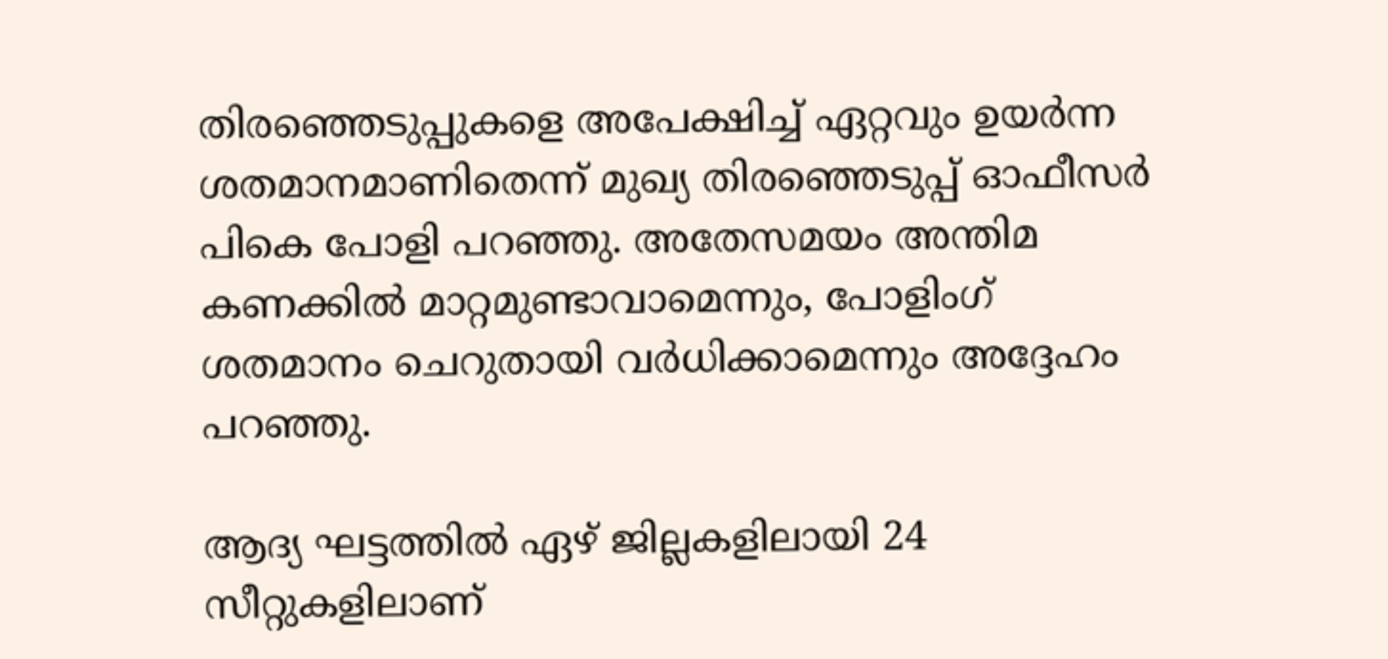തിരഞ്ഞെടുപ്പുകളെ അപേക്ഷിച്ച് ഏറ്റവും ഉയര്‍ന്ന ശതമാനമാണിതെന്ന് മുഖ്യ തിരഞ്ഞെടുപ്പ് ഓഫീസര്‍ പികെ പോളി പറഞ്ഞു. അതേസമയം അന്തിമ കണക്കില്‍ മാറ്റമുണ്ടാവാമെന്നും, പോളിംഗ് ശതമാനം ചെറുതായി വര്‍ധിക്കാമെന്നും അദ്ദേഹം പറഞ്ഞു.

ആദ്യ ഘട്ടത്തില്‍ ഏഴ് ജില്ലകളിലായി 24 സീറ്റുകളിലാണ്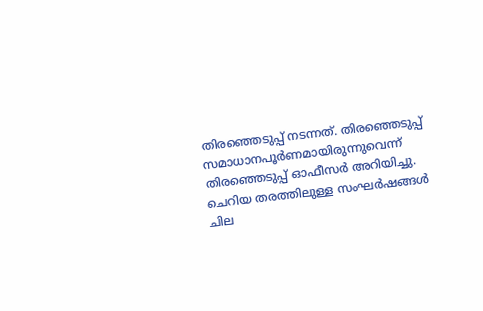തിരഞ്ഞെടുപ്പ് നടന്നത്. തിരഞ്ഞെടുപ്പ് സമാധാനപൂര്‍ണമായിരുന്നുവെന്ന് തിരഞ്ഞെടുപ്പ് ഓഫീസര്‍ അറിയിച്ചു. ചെറിയ തരത്തിലുള്ള സംഘര്‍ഷങ്ങള്‍ ചില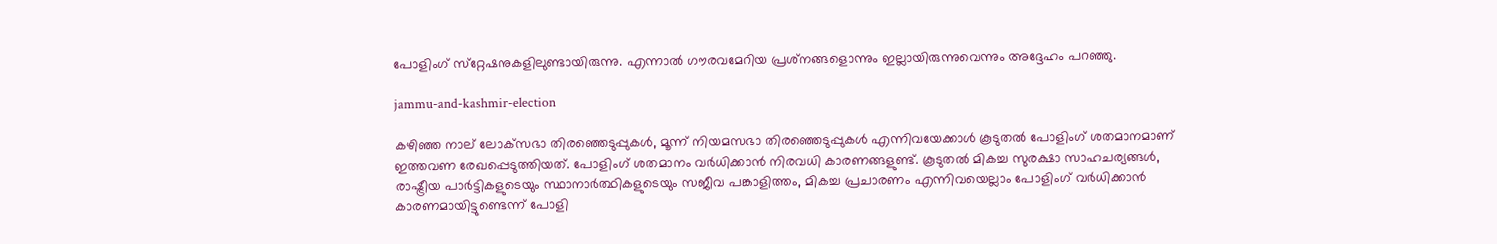പോളിംഗ് സ്‌റ്റേഷനുകളിലുണ്ടായിരുന്നു. എന്നാല്‍ ഗൗരവമേറിയ പ്രശ്‌നങ്ങളൊന്നും ഇല്ലായിരുന്നുവെന്നും അദ്ദേഹം പറഞ്ഞു.

jammu-and-kashmir-election

കഴിഞ്ഞ നാല് ലോക്‌സഭാ തിരഞ്ഞെടുപ്പുകള്‍, മൂന്ന് നിയമസഭാ തിരഞ്ഞെടുപ്പുകള്‍ എന്നിവയേക്കാള്‍ കൂടുതല്‍ പോളിംഗ് ശതമാനമാണ് ഇത്തവണ രേഖപ്പെടുത്തിയത്. പോളിംഗ് ശതമാനം വര്‍ധിക്കാന്‍ നിരവധി കാരണങ്ങളുണ്ട്. കൂടുതല്‍ മികച്ച സുരക്ഷാ സാഹചര്യങ്ങള്‍, രാഷ്ട്രീയ പാര്‍ട്ടികളുടെയും സ്ഥാനാര്‍ത്ഥികളുടെയും സജീവ പങ്കാളിത്തം, മികച്ച പ്രചാരണം എന്നിവയെല്ലാം പോളിംഗ് വര്‍ധിക്കാന്‍ കാരണമായിട്ടുണ്ടെന്ന് പോളി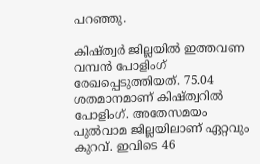പറഞ്ഞു.

കിഷ്ത്വര്‍ ജില്ലയില്‍ ഇത്തവണ വമ്പന്‍ പോളിംഗ് രേഖപ്പെടുത്തിയത്. 75.04 ശതമാനമാണ് കിഷ്ത്വറില്‍ പോളിംഗ്. അതേസമയം പുല്‍വാമ ജില്ലയിലാണ് ഏറ്റവും കുറവ്. ഇവിടെ 46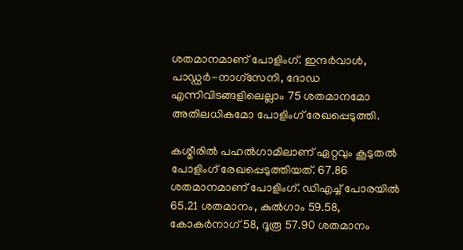ശതമാനമാണ് പോളിംഗ്. ഇന്ദര്‍വാള്‍, പാഡ്ഡര്‍-നാഗ്‌സേനി, ദോഡ എന്നിവിടങ്ങളിലെല്ലാം 75 ശതമാനമോ അതിലധികമോ പോളിംഗ് രേഖപ്പെടുത്തി.

കശ്മീരില്‍ പഹല്‍ഗാമിലാണ് ഏറ്റവും കൂടുതല്‍ പോളിംഗ് രേഖപ്പെടുത്തിയത്. 67.86 ശതമാനമാണ് പോളിംഗ്. ഡിഎച്ച് പോരയില്‍ 65.21 ശതമാനം, കുല്‍ഗാം 59.58, കോകര്‍നാഗ് 58, ദൂരൂ 57.90 ശതമാനം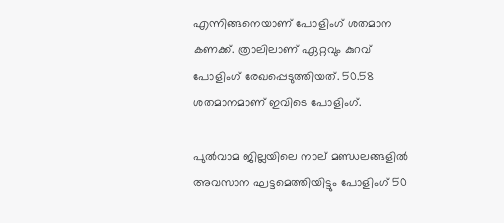എന്നിങ്ങനെയാണ് പോളിംഗ് ശതമാന കണക്ക്. ത്രാലിലാണ് ഏറ്റവും കുറവ് പോളിംഗ് രേഖപ്പെടുത്തിയത്. 50.58 ശതമാനമാണ് ഇവിടെ പോളിംഗ്.

പുല്‍വാമ ജില്ലയിലെ നാല് മണ്ഡലങ്ങളില്‍ അവസാന ഘട്ടമെത്തിയിട്ടും പോളിംഗ് 50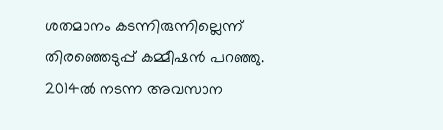ശതമാനം കടന്നിരുന്നില്ലെന്ന് തിരഞ്ഞെടുപ്പ് കമ്മീഷന്‍ പറഞ്ഞു. 2014ല്‍ നടന്ന അവസാന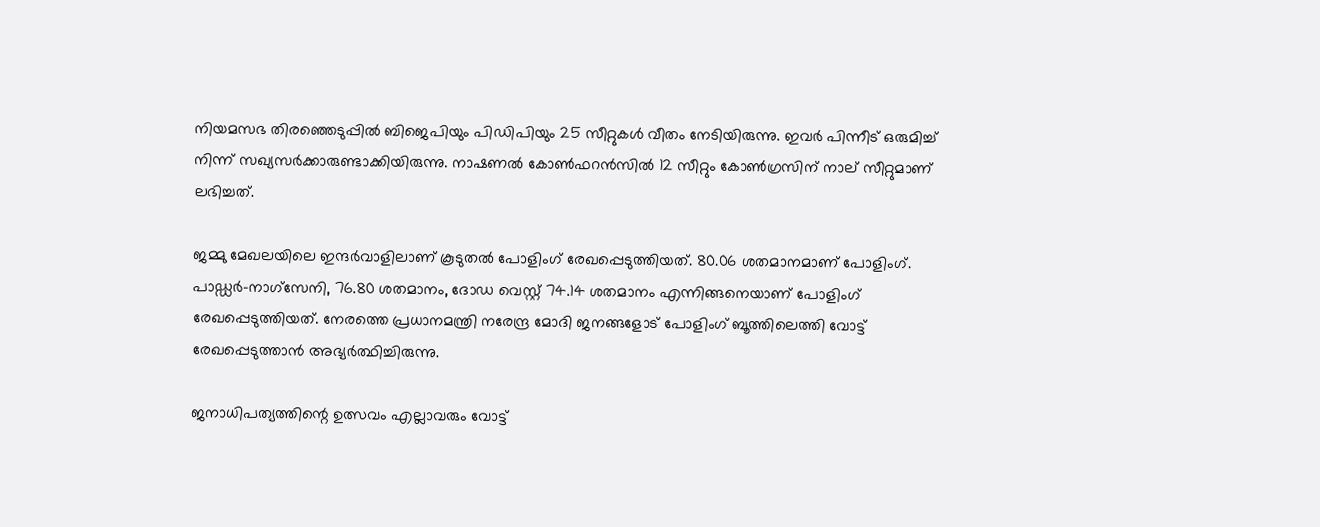നിയമസഭ തിരഞ്ഞെടുപ്പില്‍ ബിജെപിയും പിഡിപിയും 25 സീറ്റുകള്‍ വീതം നേടിയിരുന്നു. ഇവര്‍ പിന്നീട് ഒരുമിച്ച് നിന്ന് സഖ്യസര്‍ക്കാരുണ്ടാക്കിയിരുന്നു. നാഷണല്‍ കോണ്‍ഫറന്‍സില്‍ 12 സീറ്റും കോണ്‍ഗ്രസിന് നാല് സീറ്റുമാണ് ലഭിച്ചത്.

ജമ്മു മേഖലയിലെ ഇന്ദര്‍വാളിലാണ് കൂടുതല്‍ പോളിംഗ് രേഖപ്പെടുത്തിയത്. 80.06 ശതമാനമാണ് പോളിംഗ്. പാഡ്ഡര്‍-നാഗ്‌സേനി, 76.80 ശതമാനം, ദോഡ വെസ്റ്റ് 74.14 ശതമാനം എന്നിങ്ങനെയാണ് പോളിംഗ് രേഖപ്പെടുത്തിയത്. നേരത്തെ പ്രധാനമന്ത്രി നരേന്ദ്ര മോദി ജനങ്ങളോട് പോളിംഗ് ബൂത്തിലെത്തി വോട്ട് രേഖപ്പെടുത്താന്‍ അഭ്യര്‍ത്ഥിച്ചിരുന്നു.

ജനാധിപത്യത്തിന്റെ ഉത്സവം എല്ലാവരും വോട്ട്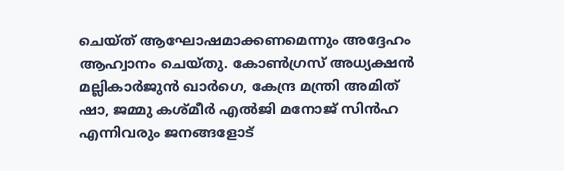ചെയ്ത് ആഘോഷമാക്കണമെന്നും അദ്ദേഹം ആഹ്വാനം ചെയ്തു. കോണ്‍ഗ്രസ് അധ്യക്ഷന്‍ മല്ലികാര്‍ജുന്‍ ഖാര്‍ഗെ, കേന്ദ്ര മന്ത്രി അമിത് ഷാ, ജമ്മു കശ്മീര്‍ എല്‍ജി മനോജ് സിന്‍ഹ എന്നിവരും ജനങ്ങളോട്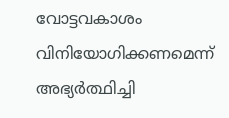വോട്ടവകാശം വിനിയോഗിക്കണമെന്ന് അഭ്യര്‍ത്ഥിച്ചി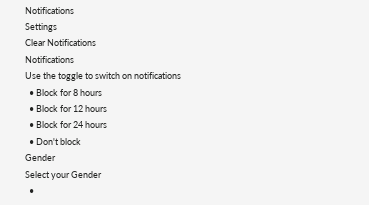Notifications
Settings
Clear Notifications
Notifications
Use the toggle to switch on notifications
  • Block for 8 hours
  • Block for 12 hours
  • Block for 24 hours
  • Don't block
Gender
Select your Gender
  •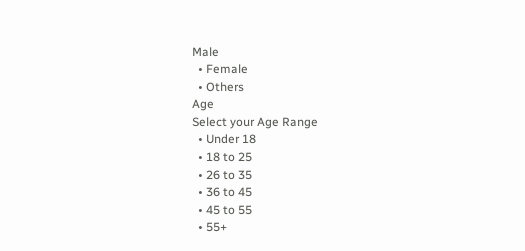Male
  • Female
  • Others
Age
Select your Age Range
  • Under 18
  • 18 to 25
  • 26 to 35
  • 36 to 45
  • 45 to 55
  • 55+